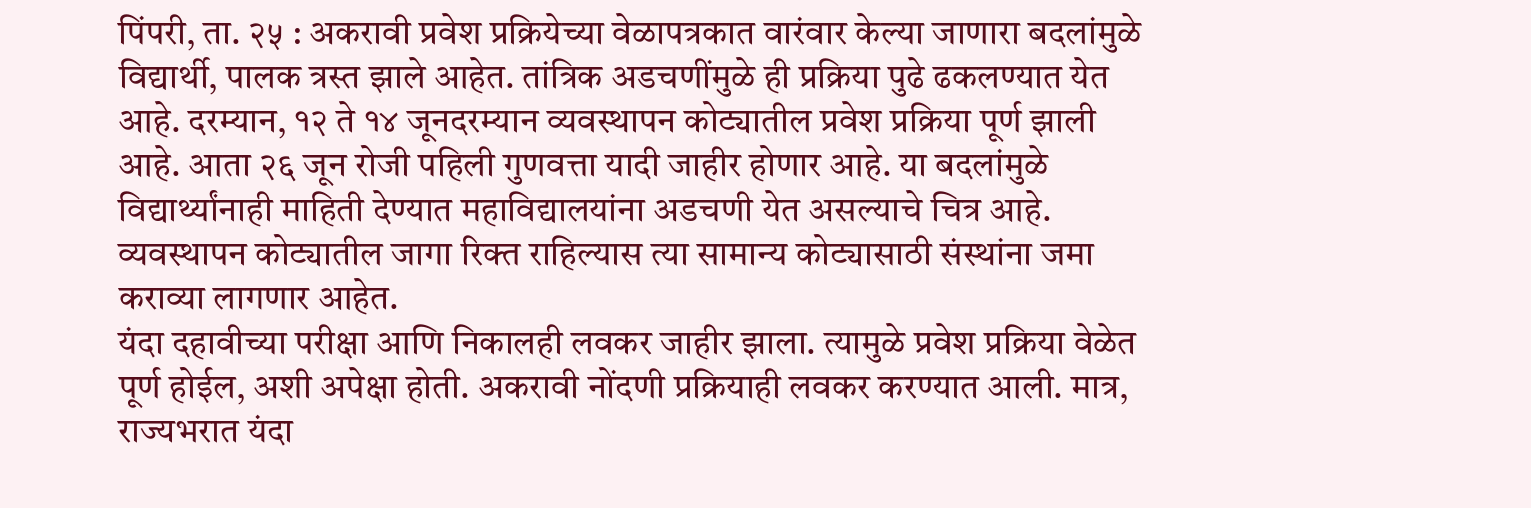पिंपरी, ता. २५ : अकरावी प्रवेश प्रक्रियेच्या वेळापत्रकात वारंवार केल्या जाणारा बदलांमुळे विद्यार्थी, पालक त्रस्त झाले आहेत. तांत्रिक अडचणींमुळे ही प्रक्रिया पुढे ढकलण्यात येत आहे. दरम्यान, १२ ते १४ जूनदरम्यान व्यवस्थापन कोट्यातील प्रवेश प्रक्रिया पूर्ण झाली आहे. आता २६ जून रोजी पहिली गुणवत्ता यादी जाहीर होणार आहे. या बदलांमुळे विद्यार्थ्यांनाही माहिती देण्यात महाविद्यालयांना अडचणी येत असल्याचे चित्र आहे. व्यवस्थापन कोट्यातील जागा रिक्त राहिल्यास त्या सामान्य कोट्यासाठी संस्थांना जमा कराव्या लागणार आहेत.
यंदा दहावीच्या परीक्षा आणि निकालही लवकर जाहीर झाला. त्यामुळे प्रवेश प्रक्रिया वेळेत पूर्ण होईल, अशी अपेक्षा होती. अकरावी नोंदणी प्रक्रियाही लवकर करण्यात आली. मात्र, राज्यभरात यंदा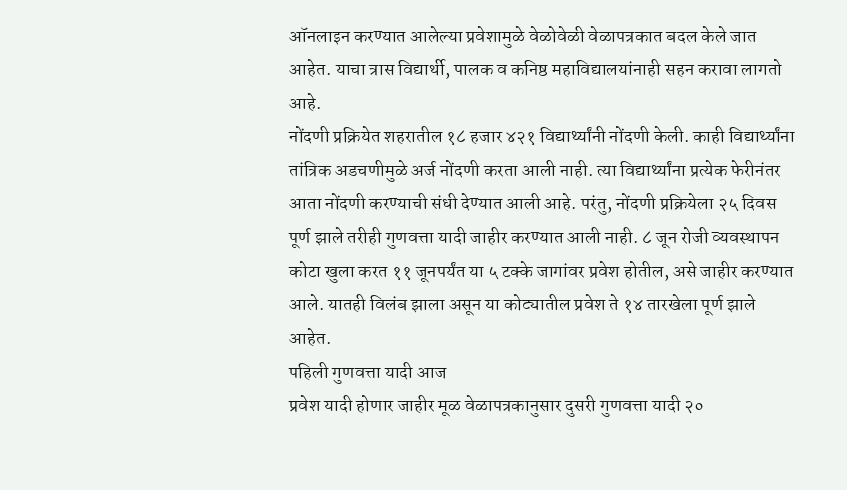ऑनलाइन करण्यात आलेल्या प्रवेशामुळे वेळोवेळी वेळापत्रकात बदल केले जात आहेत. याचा त्रास विद्यार्थी, पालक व कनिष्ठ महाविद्यालयांनाही सहन करावा लागतो आहे.
नोंदणी प्रक्रियेत शहरातील १८ हजार ४२१ विद्यार्थ्यांनी नोंदणी केली. काही विद्यार्थ्यांना तांत्रिक अडचणीमुळे अर्ज नोंदणी करता आली नाही. त्या विद्यार्थ्यांना प्रत्येक फेरीनंतर आता नोंदणी करण्याची संधी देण्यात आली आहे. परंतु, नोंदणी प्रक्रियेला २५ दिवस पूर्ण झाले तरीही गुणवत्ता यादी जाहीर करण्यात आली नाही. ८ जून रोजी व्यवस्थापन कोटा खुला करत ११ जूनपर्यंत या ५ टक्के जागांवर प्रवेश होतील, असे जाहीर करण्यात आले. यातही विलंब झाला असून या कोट्यातील प्रवेश ते १४ तारखेला पूर्ण झाले आहेत.
पहिली गुणवत्ता यादी आज
प्रवेश यादी होणार जाहीर मूळ वेळापत्रकानुसार दुसरी गुणवत्ता यादी २०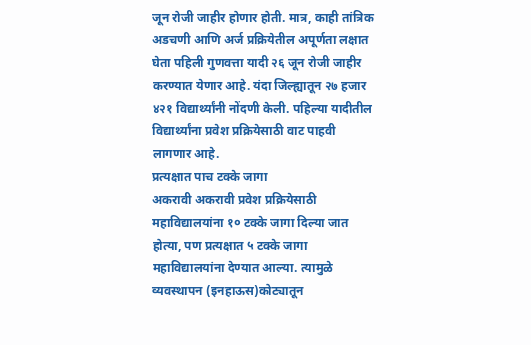जून रोजी जाहीर होणार होती. मात्र, काही तांत्रिक अडचणी आणि अर्ज प्रक्रियेतील अपूर्णता लक्षात घेता पहिली गुणवत्ता यादी २६ जून रोजी जाहीर करण्यात येणार आहे. यंदा जिल्ह्यातून २७ हजार ४२१ विद्यार्थ्यांनी नोंदणी केली. पहिल्या यादीतील विद्यार्थ्यांना प्रवेश प्रक्रियेसाठी वाट पाहवी लागणार आहे.
प्रत्यक्षात पाच टक्के जागा
अकरावी अकरावी प्रवेश प्रक्रियेसाठी महाविद्यालयांना १० टक्के जागा दिल्या जात होत्या, पण प्रत्यक्षात ५ टक्के जागा महाविद्यालयांना देण्यात आल्या. त्यामुळे व्यवस्थापन (इनहाऊस)कोट्यातून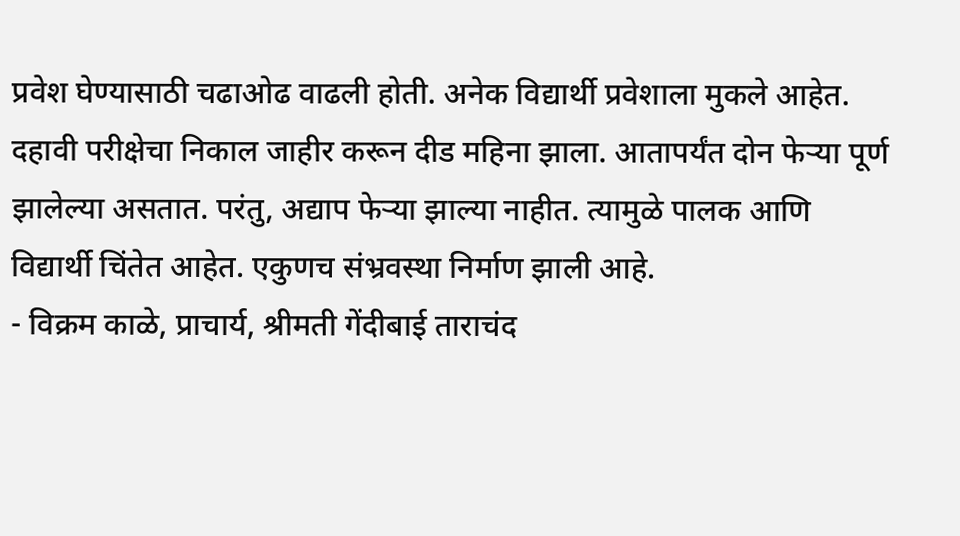प्रवेश घेण्यासाठी चढाओढ वाढली होती. अनेक विद्यार्थी प्रवेशाला मुकले आहेत.
दहावी परीक्षेचा निकाल जाहीर करून दीड महिना झाला. आतापर्यंत दोन फेऱ्या पूर्ण झालेल्या असतात. परंतु, अद्याप फेऱ्या झाल्या नाहीत. त्यामुळे पालक आणि विद्यार्थी चिंतेत आहेत. एकुणच संभ्रवस्था निर्माण झाली आहे.
- विक्रम काळे, प्राचार्य, श्रीमती गेंदीबाई ताराचंद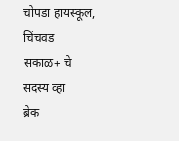चोपडा हायस्कूल, चिंचवड
सकाळ+ चे सदस्य व्हा
ब्रेक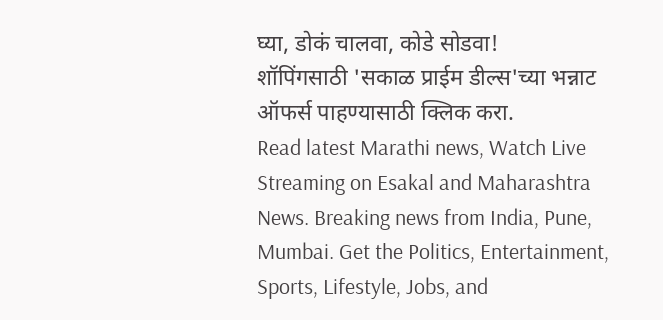घ्या, डोकं चालवा, कोडे सोडवा!
शॉपिंगसाठी 'सकाळ प्राईम डील्स'च्या भन्नाट ऑफर्स पाहण्यासाठी क्लिक करा.
Read latest Marathi news, Watch Live Streaming on Esakal and Maharashtra News. Breaking news from India, Pune, Mumbai. Get the Politics, Entertainment, Sports, Lifestyle, Jobs, and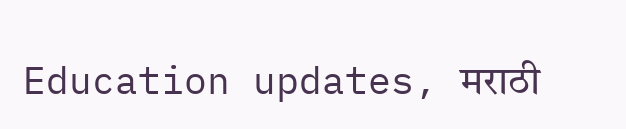Education updates, मराठी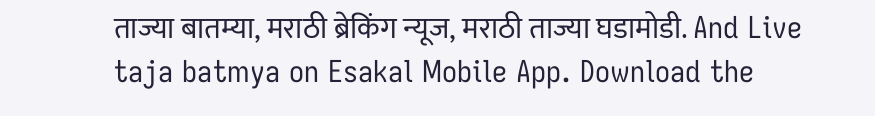ताज्या बातम्या, मराठी ब्रेकिंग न्यूज, मराठी ताज्या घडामोडी. And Live taja batmya on Esakal Mobile App. Download the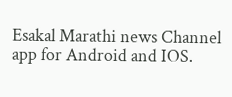Esakal Marathi news Channel app for Android and IOS.